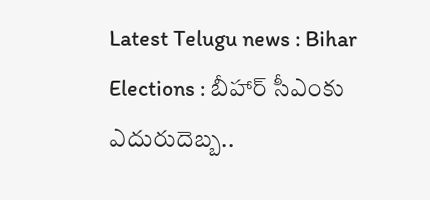Latest Telugu news : Bihar Elections : బీహార్‌ సీఎంకు ఎదురుదెబ్బ..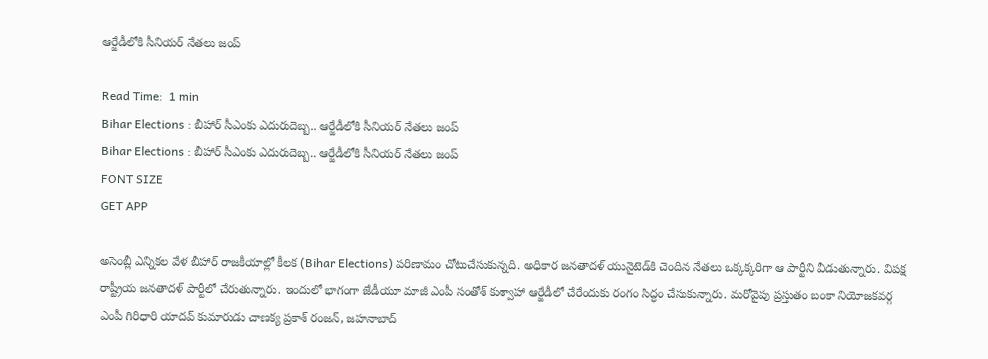ఆర్జేడీలోకి సీనియర్‌ నేతలు జంప్

Read Time:  1 min
Bihar Elections : బీహార్‌ సీఎంకు ఎదురుదెబ్బ.. ఆర్జేడీలోకి సీనియర్‌ నేతలు జంప్
Bihar Elections : బీహార్‌ సీఎంకు ఎదురుదెబ్బ.. ఆర్జేడీలోకి సీనియర్‌ నేతలు జంప్
FONT SIZE
GET APP

అసెంబ్లీ ఎన్నికల వేళ బీహార్‌ రాజకీయాల్లో కీలక (Bihar Elections) పరిణామం చోటుచేసుకున్నది. అధికార జనతాదళ్‌ యునైటెడ్‌కి చెందిన నేతలు ఒక్కక్కరిగా ఆ పార్టీని వీడుతున్నారు. విపక్ష రాష్ట్రీయ జనతాదళ్‌ పార్టీలో చేరుతున్నారు. ఇందులో భాగంగా జేడీయూ మాజీ ఎంపీ సంతోశ్‌ కుశ్వాహా ఆర్జేడీలో చేరేందుకు రంగం సిద్ధం చేసుకున్నారు. మరోవైపు ప్రస్తుతం బంకా నియోజకవర్గ ఎంపీ గిరిధారి యాదవ్‌ కుమారుడు చాణక్య ప్రకాశ్‌ రంజన్‌, జహనాబాద్‌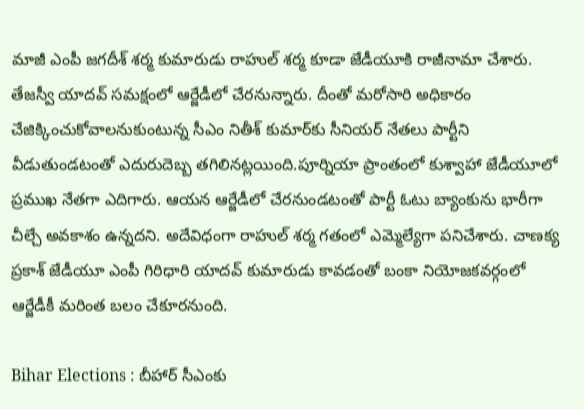మాజీ ఎంపీ జగదీశ్‌ శర్మ కుమారుడు రాహుల్‌ శర్మ కూడా జేడీయూకి రాజీనామా చేశారు. తేజస్వీ యాదవ్‌ సమక్షంలో ఆర్జేడీలో చేరనున్నారు. దీంతో మరోసారి అధికారం చేజిక్కించుకోవాలనుకుంటున్న సీఎం నితీశ్‌ కుమార్‌కు సీనియర్‌ నేతలు పార్టీని వీడుతుండటంతో ఎదురుదెబ్బ తగిలినట్లయింది.పూర్నియా ప్రాంతంలో కుశ్వాహా జేడీయూలో ప్రముఖ నేతగా ఎదిగారు. ఆయన ఆర్జేడీలో చేరనుండటంతో పార్టీ ఓటు బ్యాంకును భారీగా చీల్చే అవకాశం ఉన్నదని. అదేవిధంగా రాహుల్‌ శర్మ గతంలో ఎమ్మెల్యేగా పనిచేశారు. చాణక్య ప్రకాశ్‌ జేడీయూ ఎంపీ గిరిధారి యాదవ్‌ కుమారుడు కావడంతో బంకా నియోజకవర్గంలో ఆర్జేడీకీ మరింత బలం చేకూరనుంది.

Bihar Elections : బీహార్‌ సీఎంకు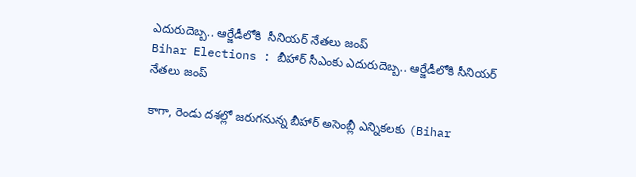ఎదురుదెబ్బ.. ఆర్జేడీలోకి  సీనియర్‌ నేతలు జంప్
Bihar Elections : బీహార్‌ సీఎంకు ఎదురుదెబ్బ.. ఆర్జేడీలోకి సీనియర్‌ నేతలు జంప్

కాగా, రెండు దశల్లో జరుగనున్న బీహార్‌ అసెంబ్లీ ఎన్నికలకు (Bihar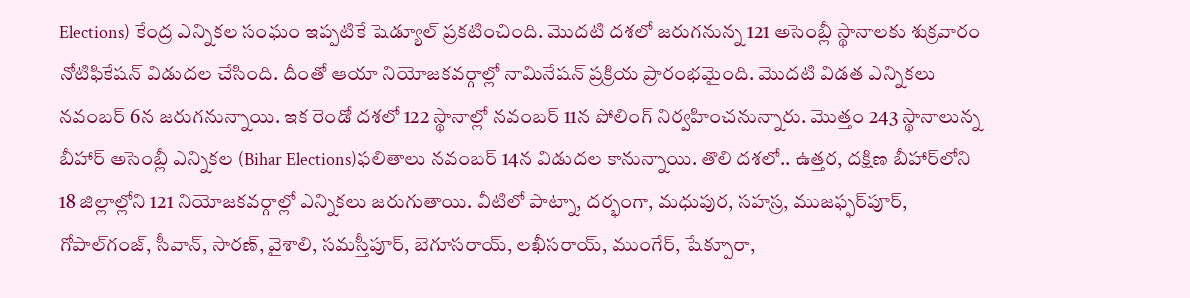Elections) కేంద్ర ఎన్నికల సంఘం ఇప్పటికే షెడ్యూల్‌ ప్రకటించింది. మొదటి దశలో జరుగనున్న 121 అసెంబ్లీ స్థానాలకు శుక్రవారం నోటిఫికేషన్‌ విడుదల చేసింది. దీంతో ఆయా నియోజకవర్గాల్లో నామినేషన్‌ ప్రక్రియ ప్రారంభమైంది. మొదటి విడత ఎన్నికలు నవంబర్‌ 6న జరుగనున్నాయి. ఇక రెండో దశలో 122 స్థానాల్లో నవంబర్‌ 11న పోలింగ్‌ నిర్వహించనున్నారు. మొత్తం 243 స్థానాలున్న బీహార్‌ అసెంబ్లీ ఎన్నికల (Bihar Elections)ఫలితాలు నవంబర్‌ 14న విడుదల కానున్నాయి. తొలి దశలో.. ఉత్తర, దక్షిణ బీహార్‌లోని 18 జిల్లాల్లోని 121 నియోజకవర్గాల్లో ఎన్నికలు జరుగుతాయి. వీటిలో పాట్నా, దర్భంగా, మధుపుర, సహస్ర, ముజఫ్ఫర్‌పూర్, గోపాల్‌గంజ్, సీవాన్, సారణ్, వైశాలి, సమస్తీపూర్, బెగూసరాయ్, లఖీసరాయ్, ముంగేర్, షేక్పూరా,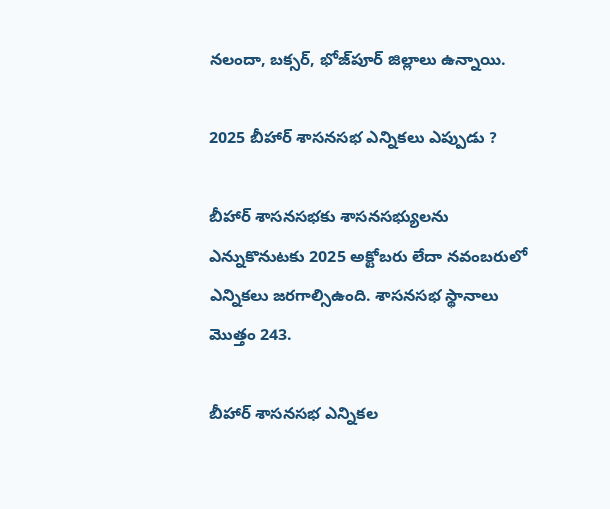నలందా, బక్సర్, భోజ్‌పూర్ జిల్లాలు ఉన్నాయి.

2025 బీహార్ శాసనసభ ఎన్నికలు ఎప్పుడు ?

బీహార్ శాసనసభకు శాసనసభ్యులను ఎన్నుకొనుటకు 2025 అక్టోబరు లేదా నవంబరులో ఎన్నికలు జరగాల్సిఉంది. శాసనసభ స్థానాలు మొత్తం 243.

బీహార్ శాసనసభ ఎన్నికల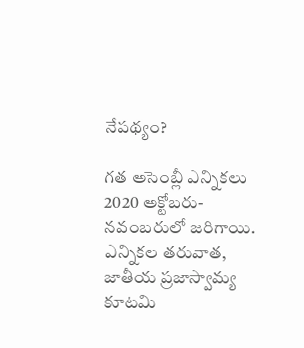నేపథ్యం?

గత అసెంబ్లీ ఎన్నికలు 2020 అక్టోబరు-నవంబరులో జరిగాయి. ఎన్నికల తరువాత, జాతీయ ప్రజాస్వామ్య కూటమి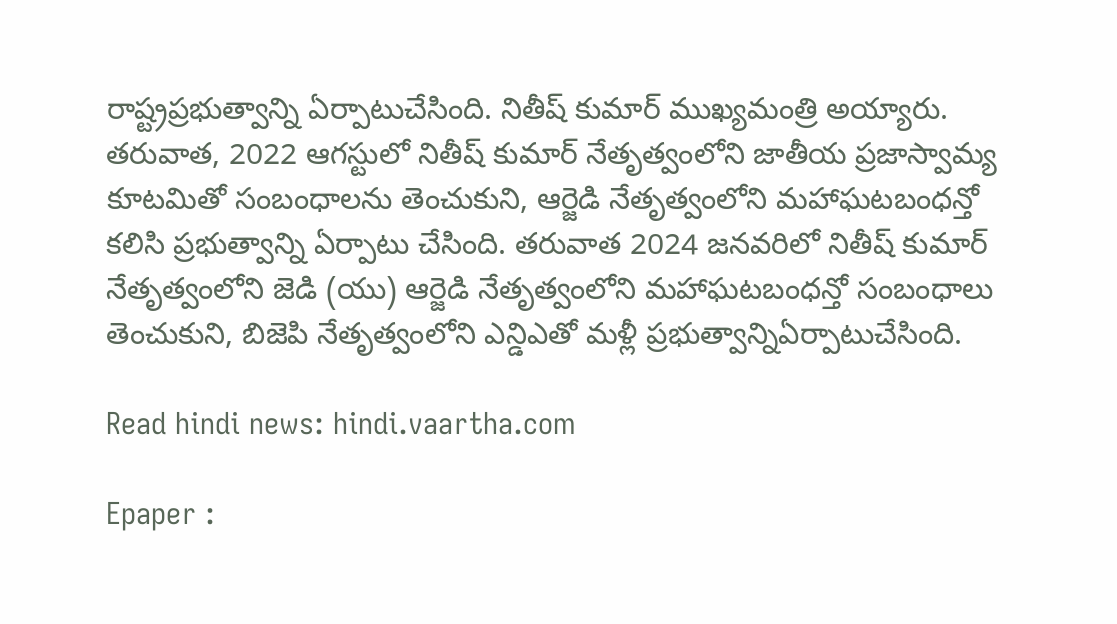రాష్ట్రప్రభుత్వాన్ని ఏర్పాటుచేసింది. నితీష్ కుమార్ ముఖ్యమంత్రి అయ్యారు. తరువాత, 2022 ఆగస్టులో నితీష్ కుమార్ నేతృత్వంలోని జాతీయ ప్రజాస్వామ్య కూటమితో సంబంధాలను తెంచుకుని, ఆర్జెడి నేతృత్వంలోని మహాఘటబంధన్తో కలిసి ప్రభుత్వాన్ని ఏర్పాటు చేసింది. తరువాత 2024 జనవరిలో నితీష్ కుమార్ నేతృత్వంలోని జెడి (యు) ఆర్జెడి నేతృత్వంలోని మహాఘటబంధన్తో సంబంధాలు తెంచుకుని, బిజెపి నేతృత్వంలోని ఎన్డిఎతో మళ్లీ ప్రభుత్వాన్నిఏర్పాటుచేసింది.

Read hindi news: hindi.vaartha.com

Epaper :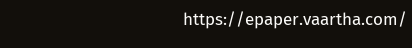https://epaper.vaartha.com/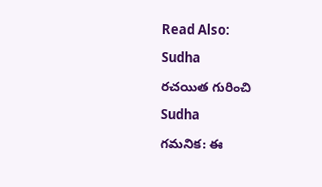Read Also:

Sudha

రచయిత గురించి

Sudha

గమనిక: ఈ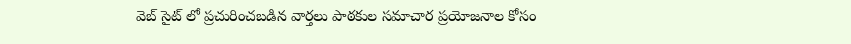వెబ్ సైట్ లో ప్రచురించబడిన వార్తలు పాఠకుల సమాచార ప్రయోజనాల కోసం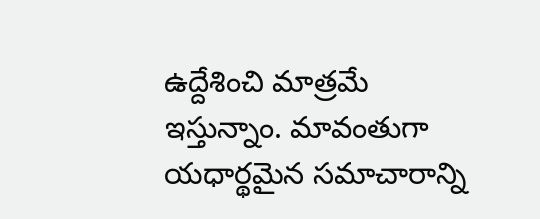ఉద్దేశించి మాత్రమే ఇస్తున్నాం. మావంతుగా యధార్థమైన సమాచారాన్ని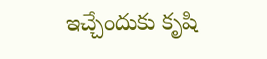ఇచ్చేందుకు కృషి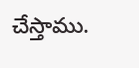చేస్తాము.